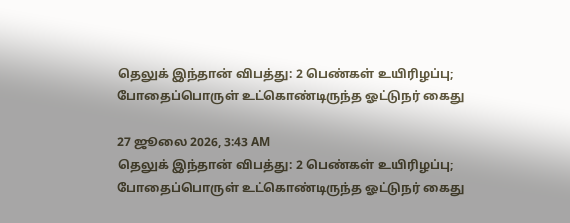தெலுக் இந்தான் விபத்து: 2 பெண்கள் உயிரிழப்பு; போதைப்பொருள் உட்கொண்டிருந்த ஓட்டுநர் கைது

27 ஜூலை 2026, 3:43 AM
தெலுக் இந்தான் விபத்து: 2 பெண்கள் உயிரிழப்பு; போதைப்பொருள் உட்கொண்டிருந்த ஓட்டுநர் கைது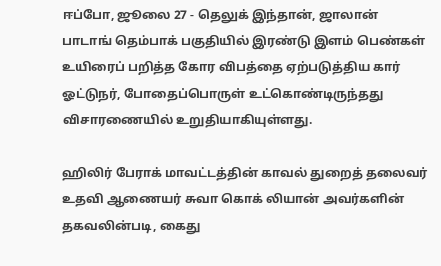ஈப்போ, ஜூலை 27 - தெலுக் இந்தான், ஜாலான் பாடாங் தெம்பாக் பகுதியில் இரண்டு இளம் பெண்கள் உயிரைப் பறித்த கோர விபத்தை ஏற்படுத்திய கார் ஓட்டுநர், போதைப்பொருள் உட்கொண்டிருந்தது விசாரணையில் உறுதியாகியுள்ளது.

ஹிலிர் பேராக் மாவட்டத்தின் காவல் துறைத் தலைவர் உதவி ஆணையர் சுவா கொக் லியான் அவர்களின் தகவலின்படி, கைது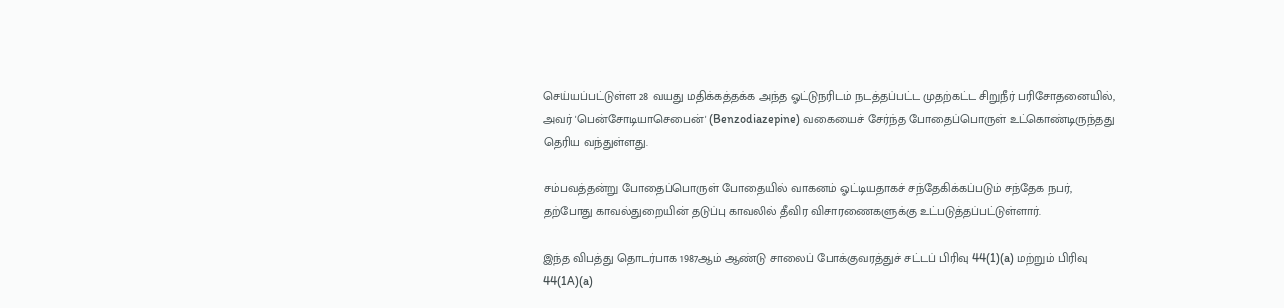செய்யப்பட்டுள்ள 28 வயது மதிக்கத்தக்க அந்த ஓட்டுநரிடம் நடத்தப்பட்ட முதற்கட்ட சிறுநீர் பரிசோதனையில், அவர் 'பென்சோடியாசெபைன்' (Benzodiazepine) வகையைச் சேர்ந்த போதைப்பொருள் உட்கொண்டிருந்தது தெரிய வந்துள்ளது.

சம்பவத்தன்று போதைப்பொருள் போதையில் வாகனம் ஓட்டியதாகச் சந்தேகிக்கப்படும் சந்தேக நபர், தற்போது காவல்துறையின் தடுப்பு காவலில் தீவிர விசாரணைகளுக்கு உட்படுத்தப்பட்டுள்ளார்.

இந்த விபத்து தொடர்பாக 1987ஆம் ஆண்டு சாலைப் போக்குவரத்துச் சட்டப் பிரிவு 44(1)(a) மற்றும் பிரிவு 44(1A)(a)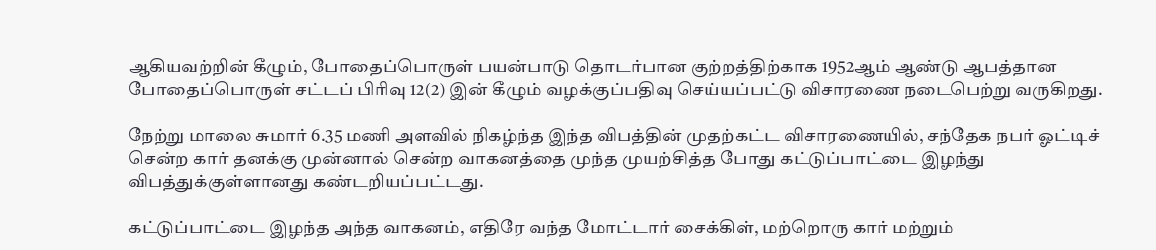ஆகியவற்றின் கீழும், போதைப்பொருள் பயன்பாடு தொடர்பான குற்றத்திற்காக 1952ஆம் ஆண்டு ஆபத்தான போதைப்பொருள் சட்டப் பிரிவு 12(2) இன் கீழும் வழக்குப்பதிவு செய்யப்பட்டு விசாரணை நடைபெற்று வருகிறது.

நேற்று மாலை சுமார் 6.35 மணி அளவில் நிகழ்ந்த இந்த விபத்தின் முதற்கட்ட விசாரணையில், சந்தேக நபர் ஓட்டிச் சென்ற கார் தனக்கு முன்னால் சென்ற வாகனத்தை முந்த முயற்சித்த போது கட்டுப்பாட்டை இழந்து விபத்துக்குள்ளானது கண்டறியப்பட்டது.

கட்டுப்பாட்டை இழந்த அந்த வாகனம், எதிரே வந்த மோட்டார் சைக்கிள், மற்றொரு கார் மற்றும்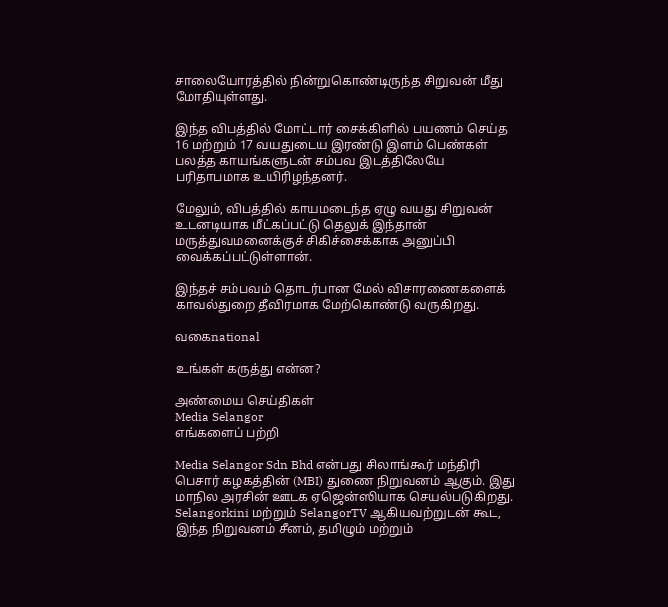சாலையோரத்தில் நின்றுகொண்டிருந்த சிறுவன் மீது மோதியுள்ளது.

இந்த விபத்தில் மோட்டார் சைக்கிளில் பயணம் செய்த 16 மற்றும் 17 வயதுடைய இரண்டு இளம் பெண்கள் பலத்த காயங்களுடன் சம்பவ இடத்திலேயே பரிதாபமாக உயிரிழந்தனர்.

மேலும், விபத்தில் காயமடைந்த ஏழு வயது சிறுவன் உடனடியாக மீட்கப்பட்டு தெலுக் இந்தான் மருத்துவமனைக்குச் சிகிச்சைக்காக அனுப்பி வைக்கப்பட்டுள்ளான்.

இந்தச் சம்பவம் தொடர்பான மேல் விசாரணைகளைக் காவல்துறை தீவிரமாக மேற்கொண்டு வருகிறது.

வகைnational

உங்கள் கருத்து என்ன?

அண்மைய செய்திகள்
Media Selangor
எங்களைப் பற்றி

Media Selangor Sdn Bhd என்பது சிலாங்கூர் மந்திரி பெசார் கழகத்தின் (MBI) துணை நிறுவனம் ஆகும். இது மாநில அரசின் ஊடக ஏஜென்ஸியாக செயல்படுகிறது. Selangorkini மற்றும் SelangorTV ஆகியவற்றுடன் கூட, இந்த நிறுவனம் சீனம், தமிழும் மற்றும்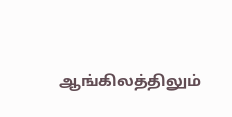ஆங்கிலத்திலும்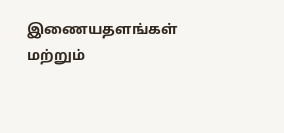இணையதளங்கள் மற்றும்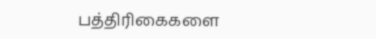பத்திரிகைகளை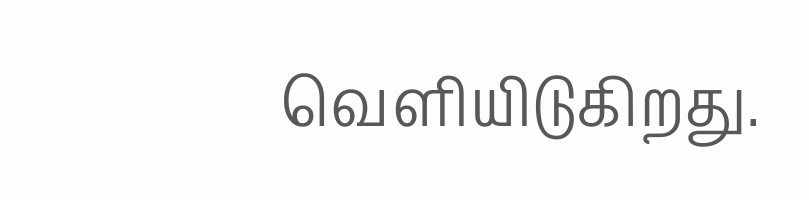வெளியிடுகிறது.